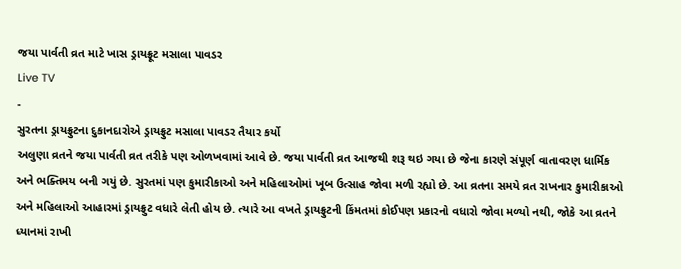જયા પાર્વતી વ્રત માટે ખાસ ડ્રાયફ્રૂટ મસાલા પાવડર
Live TV
-
સુરતના ડ્રાયફ્રુટના દુકાનદારોએ ડ્રાયફ્રુટ મસાલા પાવડર તૈયાર કર્યો
અલુણા વ્રતને જયા પાર્વતી વ્રત તરીકે પણ ઓળખવામાં આવે છે. જયા પાર્વતી વ્રત આજથી શરૂ થઇ ગયા છે જેના કારણે સંપૂર્ણ વાતાવરણ ધાર્મિક અને ભક્તિમય બની ગયું છે. સુરતમાં પણ કુમારીકાઓ અને મહિલાઓમાં ખૂબ ઉત્સાહ જોવા મળી રહ્યો છે. આ વ્રતના સમયે વ્રત રાખનાર કુમારીકાઓ અને મહિલાઓ આહારમાં ડ્રાયફ્રુટ વધારે લેતી હોય છે. ત્યારે આ વખતે ડ્રાયફ્રુટની કિંમતમાં કોઈપણ પ્રકારનો વધારો જોવા મળ્યો નથી, જોકે આ વ્રતને ધ્યાનમાં રાખી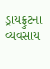ડ્રાયફ્રુટના વ્યવસાય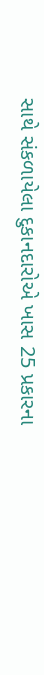સાથે સંકળાયેલા દુકાનદારોએ ખાસ 25 પ્રકારના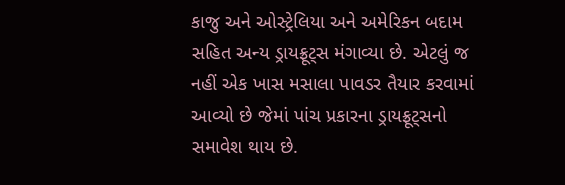કાજુ અને ઓસ્ટ્રેલિયા અને અમેરિકન બદામ સહિત અન્ય ડ્રાયફ્રૂટ્સ મંગાવ્યા છે. એટલું જ નહીં એક ખાસ મસાલા પાવડર તૈયાર કરવામાં આવ્યો છે જેમાં પાંચ પ્રકારના ડ્રાયફ્રૂટ્સનો સમાવેશ થાય છે.